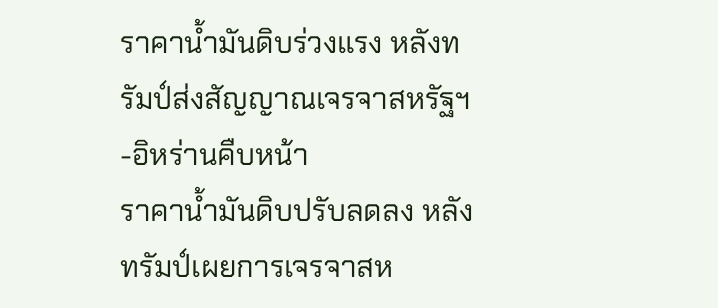ราคาน้ำมันดิบร่วงแรง หลังทรัมป์ส่งสัญญาณเจรจาสหรัฐฯ-อิหร่านคืบหน้า
ราคาน้ำมันดิบปรับลดลง หลังทรัมป์เผยการเจรจาสห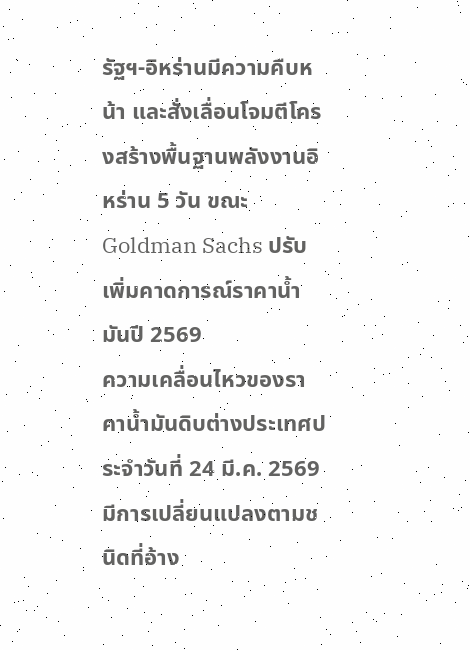รัฐฯ-อิหร่านมีความคืบหน้า และสั่งเลื่อนโจมตีโครงสร้างพื้นฐานพลังงานอิหร่าน 5 วัน ขณะ Goldman Sachs ปรับเพิ่มคาดการณ์ราคาน้ำมันปี 2569
ความเคลื่อนไหวของราคาน้ำมันดิบต่างประเทศประจำวันที่ 24 มี.ค. 2569 มีการเปลี่ยนแปลงตามชนิดที่อ้าง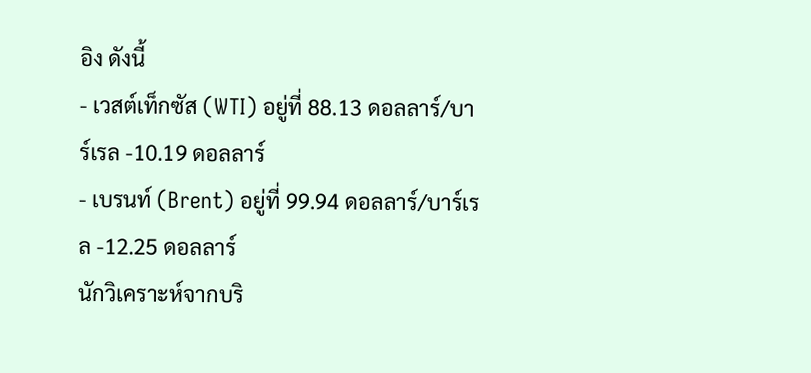อิง ดังนี้
- เวสต์เท็กซัส (WTI) อยู่ที่ 88.13 ดอลลาร์/บาร์เรล -10.19 ดอลลาร์
- เบรนท์ (Brent) อยู่ที่ 99.94 ดอลลาร์/บาร์เรล -12.25 ดอลลาร์
นักวิเคราะห์จากบริ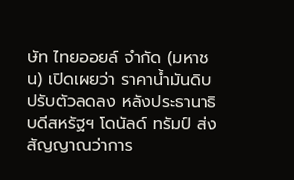ษัท ไทยออยล์ จำกัด (มหาชน) เปิดเผยว่า ราคาน้ำมันดิบปรับตัวลดลง หลังประธานาธิบดีสหรัฐฯ โดนัลด์ ทรัมป์ ส่งสัญญาณว่าการ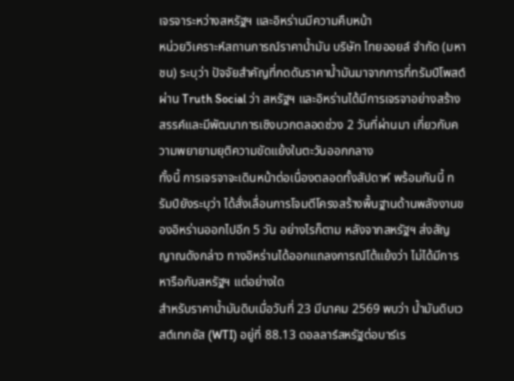เจรจาระหว่างสหรัฐฯ และอิหร่านมีความคืบหน้า
หน่วยวิเคราะห์สถานการณ์ราคาน้ำมัน บริษัท ไทยออยล์ จำกัด (มหาชน) ระบุว่า ปัจจัยสำคัญที่กดดันราคาน้ำมันมาจากการที่ทรัมป์โพสต์ผ่าน Truth Social ว่า สหรัฐฯ และอิหร่านได้มีการเจรจาอย่างสร้างสรรค์และมีพัฒนาการเชิงบวกตลอดช่วง 2 วันที่ผ่านมา เกี่ยวกับความพยายามยุติความขัดแย้งในตะวันออกกลาง
ทั้งนี้ การเจรจาจะเดินหน้าต่อเนื่องตลอดทั้งสัปดาห์ พร้อมกันนี้ ทรัมป์ยังระบุว่า ได้สั่งเลื่อนการโจมตีโครงสร้างพื้นฐานด้านพลังงานของอิหร่านออกไปอีก 5 วัน อย่างไรก็ตาม หลังจากสหรัฐฯ ส่งสัญญาณดังกล่าว ทางอิหร่านได้ออกแถลงการณ์โต้แย้งว่า ไม่ได้มีการหารือกับสหรัฐฯ แต่อย่างใด
สำหรับราคาน้ำมันดิบเมื่อวันที่ 23 มีนาคม 2569 พบว่า น้ำมันดิบเวสต์เทกซัส (WTI) อยู่ที่ 88.13 ดอลลาร์สหรัฐต่อบาร์เร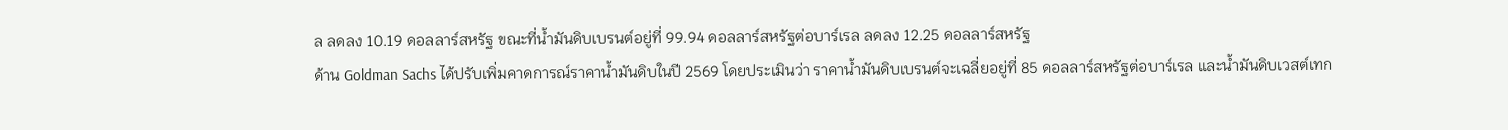ล ลดลง 10.19 ดอลลาร์สหรัฐ ขณะที่น้ำมันดิบเบรนต์อยู่ที่ 99.94 ดอลลาร์สหรัฐต่อบาร์เรล ลดลง 12.25 ดอลลาร์สหรัฐ
ด้าน Goldman Sachs ได้ปรับเพิ่มคาดการณ์ราคาน้ำมันดิบในปี 2569 โดยประเมินว่า ราคาน้ำมันดิบเบรนต์จะเฉลี่ยอยู่ที่ 85 ดอลลาร์สหรัฐต่อบาร์เรล และน้ำมันดิบเวสต์เทก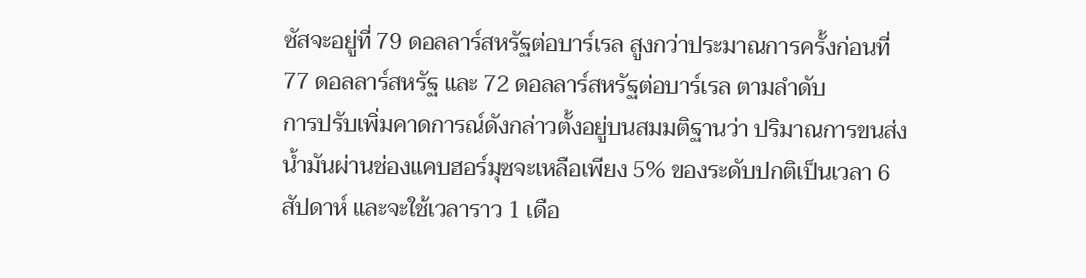ซัสจะอยู่ที่ 79 ดอลลาร์สหรัฐต่อบาร์เรล สูงกว่าประมาณการครั้งก่อนที่ 77 ดอลลาร์สหรัฐ และ 72 ดอลลาร์สหรัฐต่อบาร์เรล ตามลำดับ
การปรับเพิ่มคาดการณ์ดังกล่าวตั้งอยู่บนสมมติฐานว่า ปริมาณการขนส่งน้ำมันผ่านช่องแคบฮอร์มุซจะเหลือเพียง 5% ของระดับปกติเป็นเวลา 6 สัปดาห์ และจะใช้เวลาราว 1 เดือ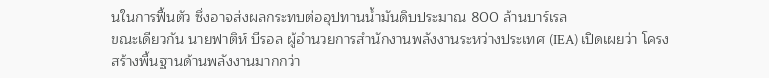นในการฟื้นตัว ซึ่งอาจส่งผลกระทบต่ออุปทานน้ำมันดิบประมาณ 800 ล้านบาร์เรล
ขณะเดียวกัน นายฟาติห์ บีรอล ผู้อำนวยการสำนักงานพลังงานระหว่างประเทศ (IEA) เปิดเผยว่า โครงสร้างพื้นฐานด้านพลังงานมากกว่า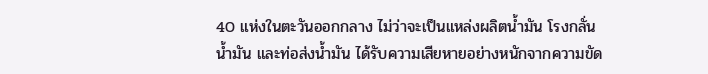40 แห่งในตะวันออกกลาง ไม่ว่าจะเป็นแหล่งผลิตน้ำมัน โรงกลั่นน้ำมัน และท่อส่งน้ำมัน ได้รับความเสียหายอย่างหนักจากความขัด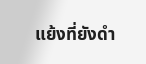แย้งที่ยังดำ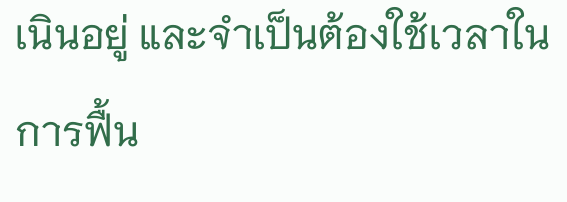เนินอยู่ และจำเป็นต้องใช้เวลาในการฟื้น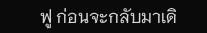ฟู ก่อนจะกลับมาเดิ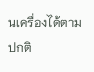นเครื่องได้ตามปกติ